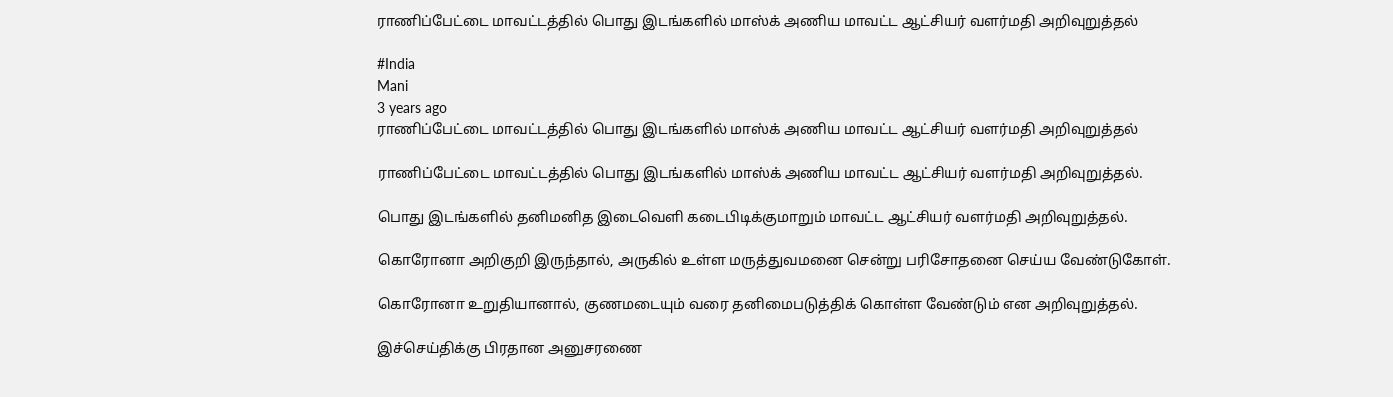ராணிப்பேட்டை மாவட்டத்தில் பொது இடங்களில் மாஸ்க் அணிய மாவட்ட ஆட்சியர் வளர்மதி அறிவுறுத்தல்

#India
Mani
3 years ago
ராணிப்பேட்டை மாவட்டத்தில் பொது இடங்களில் மாஸ்க் அணிய மாவட்ட ஆட்சியர் வளர்மதி அறிவுறுத்தல்

ராணிப்பேட்டை மாவட்டத்தில் பொது இடங்களில் மாஸ்க் அணிய மாவட்ட ஆட்சியர் வளர்மதி அறிவுறுத்தல்.

பொது இடங்களில் தனிமனித இடைவெளி கடைபிடிக்குமாறும் மாவட்ட ஆட்சியர் வளர்மதி அறிவுறுத்தல்.

கொரோனா அறிகுறி இருந்தால், அருகில் உள்ள மருத்துவமனை சென்று பரிசோதனை செய்ய வேண்டுகோள்.

கொரோனா உறுதியானால், குணமடையும் வரை தனிமைபடுத்திக் கொள்ள வேண்டும் என அறிவுறுத்தல்.

இச்செய்திக்கு பிரதான அனுசரணை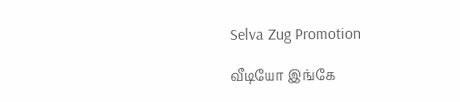Selva Zug Promotion

வீடியோ இங்கே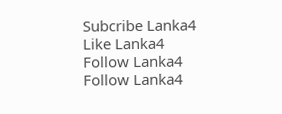Subcribe Lanka4
Like Lanka4
Follow Lanka4
Follow Lanka4